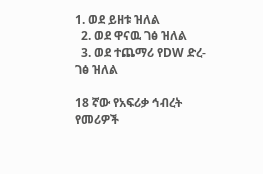1. ወደ ይዘቱ ዝለል
  2. ወደ ዋናዉ ገፅ ዝለል
  3. ወደ ተጨማሪ የDW ድረ-ገፅ ዝለል

18 ኛው የአፍሪቃ ኅብረት የመሪዎች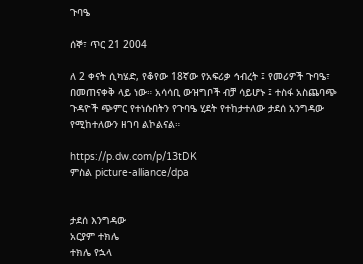ጉባዔ

ሰኞ፣ ጥር 21 2004

ለ 2 ቀናት ሲካሄድ, የቆየው 18ኛው የአፍሪቃ ኅብረት ፤ የመሪዎች ጉባዔ፣ በመጠናቀቅ ላይ ነው። አሳሳቢ ውዝግቦች ብቻ ሳይሆኑ ፤ ተስፋ አስጨባጭ ጉዳዮች ጭምር የተነሱበትን የጉባዔ ሂደት የተከታተለው ታደሰ አንግዳው የሚከተለውን ዘገባ ልኮልናል።

https://p.dw.com/p/13tDK
ምስል picture-alliance/dpa


ታደሰ እንግዳው
አርያም ተክሌ
ተክሌ የኋላ